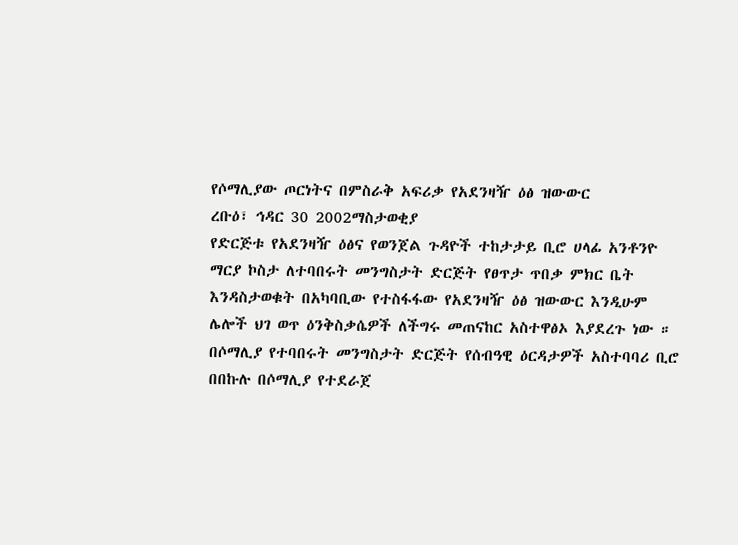የሶማሊያው ጦርነትና በምስራቅ አፍሪቃ የአደንዛዥ ዕፅ ዝውውር
ረቡዕ፣ ኅዳር 30 2002ማስታወቂያ
የድርጅቱ የአደንዛዥ ዕፅና የወንጀል ጉዳዮች ተከታታይ ቢሮ ሀላፊ አንቶንዮ ማርያ ኮስታ ለተባበሩት መንግስታት ድርጅት የፀጥታ ጥበቃ ምክር ቤት እንዳስታወቁት በአካባቢው የተስፋፋው የአደንዛዥ ዕፅ ዝውውር እንዲሁም ሌሎች ህገ ወጥ ዕንቅስቃሴዎች ለችግሩ መጠናከር አስተዋፅኦ እያደረጉ ነው ። በሶማሊያ የተባበሩት መንግስታት ድርጅት የሰብዓዊ ዕርዳታዎች አስተባባሪ ቢሮ በበኩሉ በሶማሊያ የተደራጀ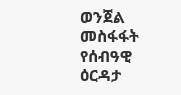ወንጀል መስፋፋት የሰብዓዊ ዕርዳታ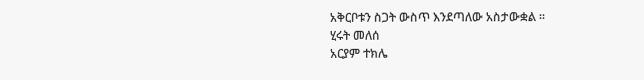አቅርቦቱን ስጋት ውስጥ እንደጣለው አስታውቋል ።
ሂሩት መለሰ
አርያም ተክሌ